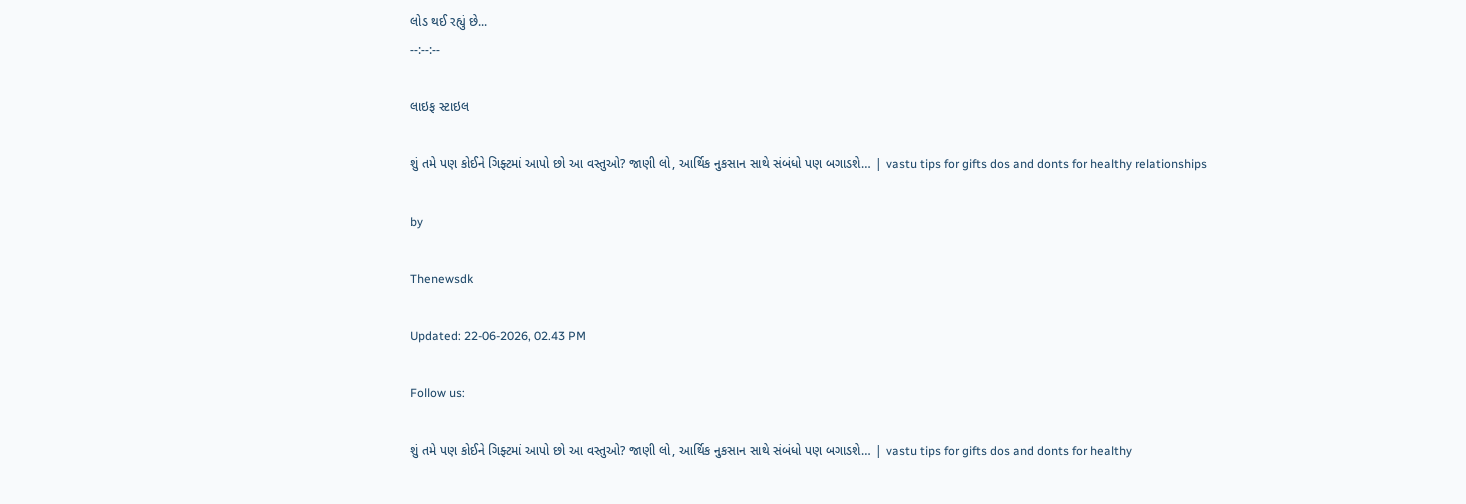લોડ થઈ રહ્યું છે...
--:--:--

લાઇફ સ્ટાઇલ

શું તમે પણ કોઈને ગિફ્ટમાં આપો છો આ વસ્તુઓ? જાણી લો, આર્થિક નુકસાન સાથે સંબંધો પણ બગાડશે… | vastu tips for gifts dos and donts for healthy relationships

by

Thenewsdk

Updated: 22-06-2026, 02.43 PM

Follow us:

શું તમે પણ કોઈને ગિફ્ટમાં આપો છો આ વસ્તુઓ? જાણી લો, આર્થિક નુકસાન સાથે સંબંધો પણ બગાડશે… | vastu tips for gifts dos and donts for healthy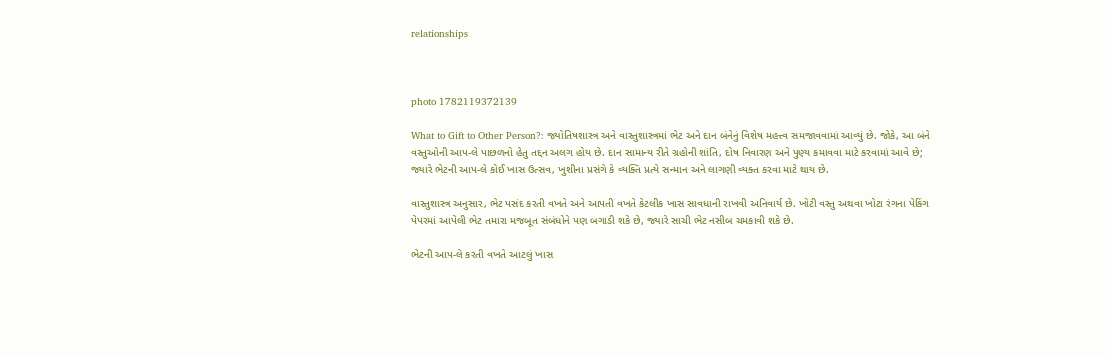relationships



photo 1782119372139

What to Gift to Other Person?: જ્યોતિષશાસ્ત્ર અને વાસ્તુશાસ્ત્રમાં ભેટ અને દાન બંનેનું વિશેષ મહત્ત્વ સમજાવવામાં આવ્યું છે. જોકે, આ બંને વસ્તુઓની આપ-લે પાછળનો હેતુ તદ્દન અલગ હોય છે. દાન સામાન્ય રીતે ગ્રહોની શાંતિ, દોષ નિવારણ અને પુણ્ય કમાવવા માટે કરવામાં આવે છે; જ્યારે ભેટની આપ-લે કોઈ ખાસ ઉત્સવ, ખુશીના પ્રસંગે કે વ્યક્તિ પ્રત્યે સન્માન અને લાગણી વ્યક્ત કરવા માટે થાય છે.

વાસ્તુશાસ્ત્ર અનુસાર, ભેટ પસંદ કરતી વખતે અને આપતી વખતે કેટલીક ખાસ સાવધાની રાખવી અનિવાર્ય છે. ખોટી વસ્તુ અથવા ખોટા રંગના પેકિંગ પેપરમાં આપેલી ભેટ તમારા મજબૂત સંબંધોને પણ બગાડી શકે છે, જ્યારે સાચી ભેટ નસીબ ચમકાવી શકે છે.

ભેટની આપ-લે કરતી વખતે આટલું ખાસ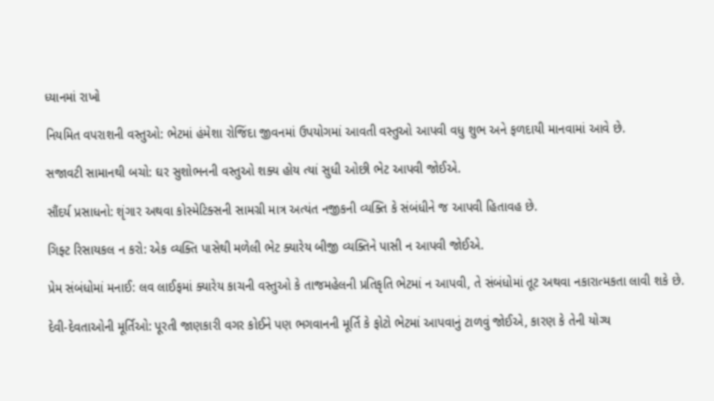ધ્યાનમાં રાખો

નિયમિત વપરાશની વસ્તુઓ: ભેટમાં હંમેશા રોજિંદા જીવનમાં ઉપયોગમાં આવતી વસ્તુઓ આપવી વધુ શુભ અને ફળદાયી માનવામાં આવે છે.

સજાવટી સામાનથી બચો: ઘર સુશોભનની વસ્તુઓ શક્ય હોય ત્યાં સુધી ઓછી ભેટ આપવી જોઈએ.

સૌંદર્ય પ્રસાધનો: શૃંગાર અથવા કોસ્મેટિક્સની સામગ્રી માત્ર અત્યંત નજીકની વ્યક્તિ કે સંબંધીને જ આપવી હિતાવહ છે.

ગિફ્ટ રિસાયકલ ન કરો: એક વ્યક્તિ પાસેથી મળેલી ભેટ ક્યારેય બીજી વ્યક્તિને પાસી ન આપવી જોઈએ.

પ્રેમ સંબંધોમાં મનાઈ: લવ લાઈફમાં ક્યારેય કાચની વસ્તુઓ કે તાજમહેલની પ્રતિકૃતિ ભેટમાં ન આપવી, તે સંબંધોમાં તૂટ અથવા નકારાત્મકતા લાવી શકે છે.

દેવી-દેવતાઓની મૂર્તિઓ: પૂરતી જાણકારી વગર કોઈને પણ ભગવાનની મૂર્તિ કે ફોટો ભેટમાં આપવાનું ટાળવું જોઈએ, કારણ કે તેની યોગ્ય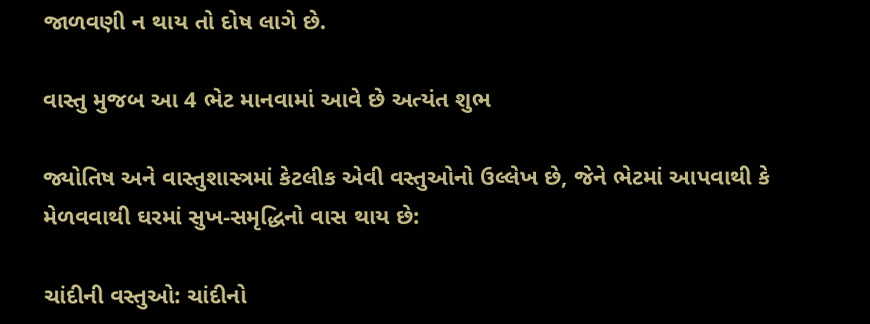જાળવણી ન થાય તો દોષ લાગે છે.

વાસ્તુ મુજબ આ 4 ભેટ માનવામાં આવે છે અત્યંત શુભ

જ્યોતિષ અને વાસ્તુશાસ્ત્રમાં કેટલીક એવી વસ્તુઓનો ઉલ્લેખ છે, જેને ભેટમાં આપવાથી કે મેળવવાથી ઘરમાં સુખ-સમૃદ્ધિનો વાસ થાય છે:

ચાંદીની વસ્તુઓ: ચાંદીનો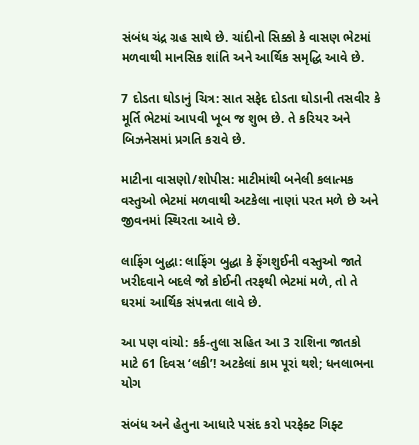સંબંધ ચંદ્ર ગ્રહ સાથે છે. ચાંદીનો સિક્કો કે વાસણ ભેટમાં મળવાથી માનસિક શાંતિ અને આર્થિક સમૃદ્ધિ આવે છે.

7 દોડતા ઘોડાનું ચિત્ર: સાત સફેદ દોડતા ઘોડાની તસવીર કે મૂર્તિ ભેટમાં આપવી ખૂબ જ શુભ છે. તે કરિયર અને બિઝનેસમાં પ્રગતિ કરાવે છે.

માટીના વાસણો/શોપીસ: માટીમાંથી બનેલી કલાત્મક વસ્તુઓ ભેટમાં મળવાથી અટકેલા નાણાં પરત મળે છે અને જીવનમાં સ્થિરતા આવે છે.

લાફિંગ બુદ્ધા: લાફિંગ બુદ્ધા કે ફેંગશુઈની વસ્તુઓ જાતે ખરીદવાને બદલે જો કોઈની તરફથી ભેટમાં મળે, તો તે ઘરમાં આર્થિક સંપન્નતા લાવે છે.

આ પણ વાંચો: કર્ક-તુલા સહિત આ 3 રાશિના જાતકો માટે 61 દિવસ ‘લકી’! અટકેલાં કામ પૂરાં થશે; ધનલાભના યોગ

સંબંધ અને હેતુના આધારે પસંદ કરો પરફેક્ટ ગિફ્ટ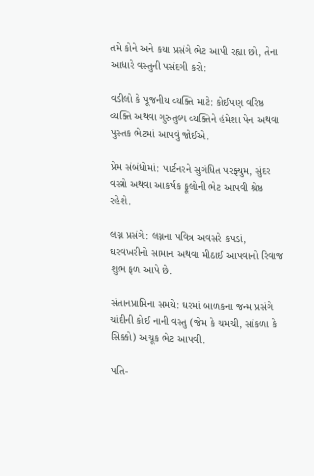તમે કોને અને કયા પ્રસંગે ભેટ આપી રહ્યા છો, તેના આધારે વસ્તુની પસંદગી કરો:

વડીલો કે પૂજનીય વ્યક્તિ માટે: કોઈપણ વરિષ્ઠ વ્યક્તિ અથવા ગુરુતુલ્ય વ્યક્તિને હંમેશા પેન અથવા પુસ્તક ભેટમાં આપવું જોઈએ.

પ્રેમ સંબંધોમાં: પાર્ટનરને સુગંધિત પરફ્યુમ, સુંદર વસ્ત્રો અથવા આકર્ષક ફૂલોની ભેટ આપવી શ્રેષ્ઠ રહેશે.

લગ્ન પ્રસંગે: લગ્નના પવિત્ર અવસરે કપડાં, ઘરવખરીનો સામાન અથવા મીઠાઈ આપવાનો રિવાજ શુભ ફળ આપે છે.

સંતાનપ્રાપ્તિના સમયે: ઘરમાં બાળકના જન્મ પ્રસંગે ચાંદીની કોઈ નાની વસ્તુ (જેમ કે ચમચી, સાંકળા કે સિક્કો) અચૂક ભેટ આપવી.

પતિ-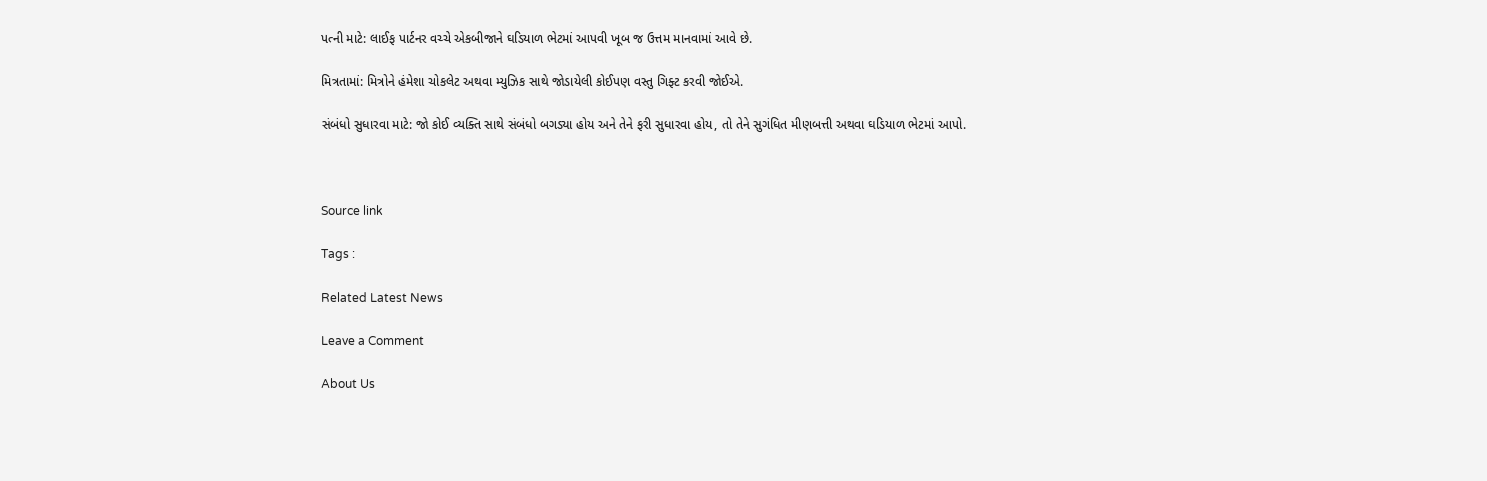પત્ની માટે: લાઈફ પાર્ટનર વચ્ચે એકબીજાને ઘડિયાળ ભેટમાં આપવી ખૂબ જ ઉત્તમ માનવામાં આવે છે.

મિત્રતામાં: મિત્રોને હંમેશા ચોકલેટ અથવા મ્યુઝિક સાથે જોડાયેલી કોઈપણ વસ્તુ ગિફ્ટ કરવી જોઈએ.

સંબંધો સુધારવા માટે: જો કોઈ વ્યક્તિ સાથે સંબંધો બગડ્યા હોય અને તેને ફરી સુધારવા હોય, તો તેને સુગંધિત મીણબત્તી અથવા ઘડિયાળ ભેટમાં આપો.



Source link

Tags :

Related Latest News

Leave a Comment

About Us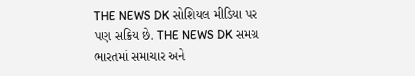THE NEWS DK સોશિયલ મીડિયા પર પણ સક્રિય છે. THE NEWS DK સમગ્ર ભારતમાં સમાચાર અને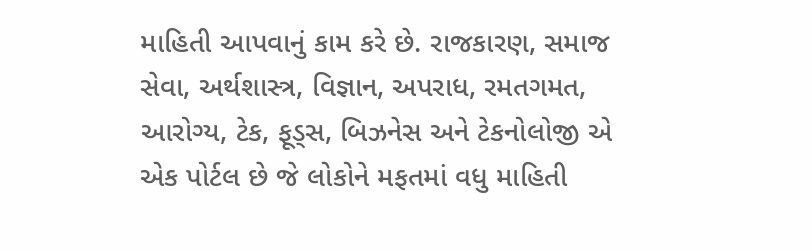માહિતી આપવાનું કામ કરે છે. રાજકારણ, સમાજ સેવા, અર્થશાસ્ત્ર, વિજ્ઞાન, અપરાધ, રમતગમત, આરોગ્ય, ટેક, ફૂડ્સ, બિઝનેસ અને ટેકનોલોજી એ એક પોર્ટલ છે જે લોકોને મફતમાં વધુ માહિતી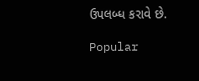ઉપલબ્ધ કરાવે છે.

Popular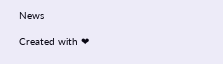News

Created with ❤